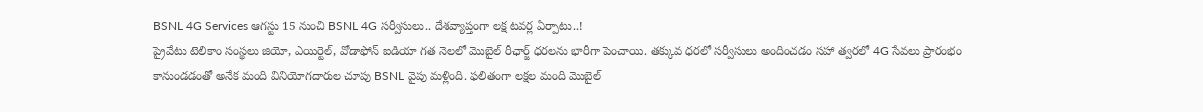BSNL 4G Services ఆగస్టు 15 నుంచి BSNL 4G సర్వీసులు.. దేశవ్యాప్తంగా లక్ష టవర్ల ఏర్పాటు..!
ప్రైవేటు టెలికాం సంస్థలు జియో, ఎయిర్టెల్, వోడాఫోన్ ఐడియా గత నెలలో మొబైల్ రీఛార్జ్ ధరలను భారీగా పెంచాయి. తక్కువ ధరలో సర్వీసులు అందించడం సహా త్వరలో 4G సేవలు ప్రారంభం కానుండడంతో అనేక మంది వినియోగదారుల చూపు BSNL వైపు మళ్లింది. ఫలితంగా లక్షల మంది మొబైల్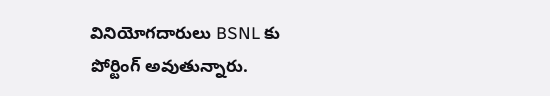వినియోగదారులు BSNL కు పోర్టింగ్ అవుతున్నారు.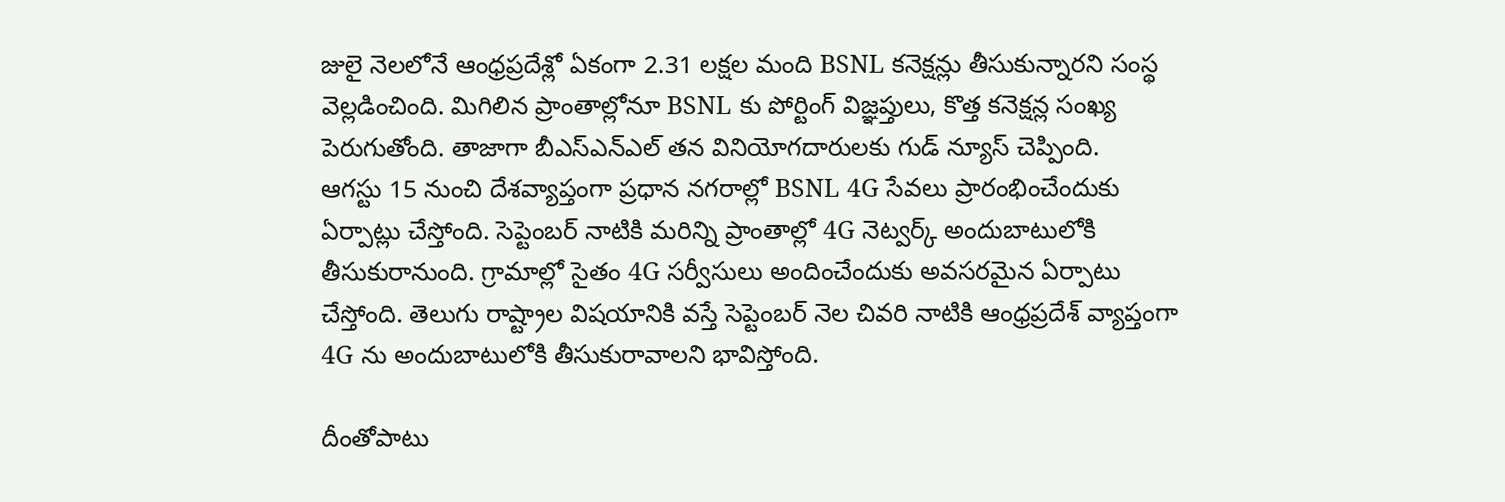జులై నెలలోనే ఆంధ్రప్రదేశ్లో ఏకంగా 2.31 లక్షల మంది BSNL కనెక్షన్లు తీసుకున్నారని సంస్థ వెల్లడించింది. మిగిలిన ప్రాంతాల్లోనూ BSNL కు పోర్టింగ్ విజ్ఞప్తులు, కొత్త కనెక్షన్ల సంఖ్య పెరుగుతోంది. తాజాగా బీఎస్ఎన్ఎల్ తన వినియోగదారులకు గుడ్ న్యూస్ చెప్పింది.
ఆగస్టు 15 నుంచి దేశవ్యాప్తంగా ప్రధాన నగరాల్లో BSNL 4G సేవలు ప్రారంభించేందుకు ఏర్పాట్లు చేస్తోంది. సెప్టెంబర్ నాటికి మరిన్ని ప్రాంతాల్లో 4G నెట్వర్క్ అందుబాటులోకి తీసుకురానుంది. గ్రామాల్లో సైతం 4G సర్వీసులు అందించేందుకు అవసరమైన ఏర్పాటు చేస్తోంది. తెలుగు రాష్ట్రాల విషయానికి వస్తే సెప్టెంబర్ నెల చివరి నాటికి ఆంధ్రప్రదేశ్ వ్యాప్తంగా 4G ను అందుబాటులోకి తీసుకురావాలని భావిస్తోంది.

దీంతోపాటు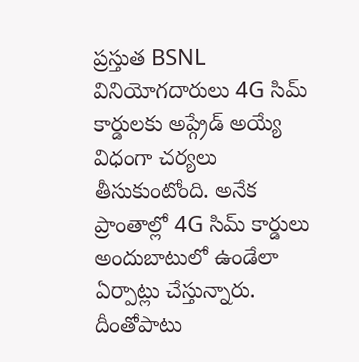ప్రస్తుత BSNL వినియోగదారులు 4G సిమ్ కార్డులకు అప్గ్రేడ్ అయ్యే విధంగా చర్యలు తీసుకుంటోంది. అనేక ప్రాంతాల్లో 4G సిమ్ కార్డులు అందుబాటులో ఉండేలా ఏర్పాట్లు చేస్తున్నారు. దీంతోపాటు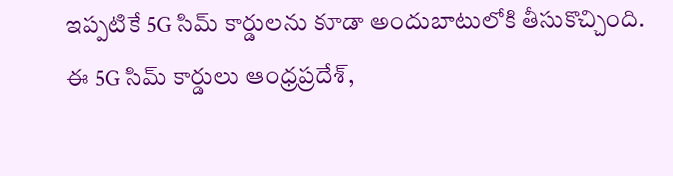ఇప్పటికే 5G సిమ్ కార్డులను కూడా అందుబాటులోకి తీసుకొచ్చింది. ఈ 5G సిమ్ కార్డులు ఆంధ్రప్రదేశ్,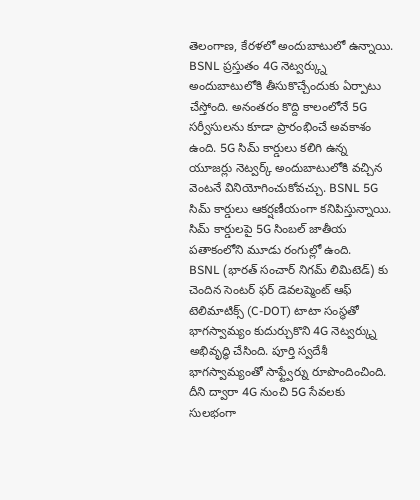తెలంగాణ, కేరళలో అందుబాటులో ఉన్నాయి.
BSNL ప్రస్తుతం 4G నెట్వర్క్ను అందుబాటులోకి తీసుకొచ్చేందుకు ఏర్పాటు చేస్తోంది. అనంతరం కొద్ది కాలంలోనే 5G సర్వీసులను కూడా ప్రారంభించే అవకాశం ఉంది. 5G సిమ్ కార్డులు కలిగి ఉన్న యూజర్లు నెట్వర్క్ అందుబాటులోకి వచ్చిన వెంటనే వినియోగించుకోవచ్చు. BSNL 5G సిమ్ కార్డులు ఆకర్షణీయంగా కనిపిస్తున్నాయి. సిమ్ కార్డులపై 5G సింబల్ జాతీయ పతాకంలోని మూడు రంగుల్లో ఉంది.
BSNL (భారత్ సంచార్ నిగమ్ లిమిటెడ్) కు చెందిన సెంటర్ ఫర్ డెవలప్మెంట్ ఆఫ్ టెలిమాటిక్స్ (C-DOT) టాటా సంస్థతో భాగస్వామ్యం కుదుర్చుకొని 4G నెట్వర్క్ను అభివృద్ధి చేసింది. పూర్తి స్వదేశీ భాగస్వామ్యంతో సాఫ్ట్వేర్ను రూపొందించింది. దీని ద్వారా 4G నుంచి 5G సేవలకు సులభంగా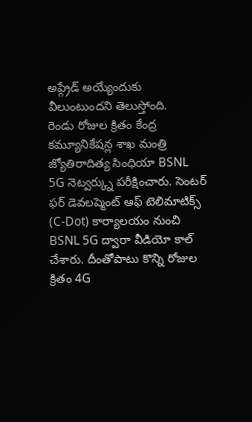అప్గ్రేడ్ అయ్యేందుకు వీలుంటుందని తెలుస్తోంది.
రెండు రోజుల క్రితం కేంద్ర కమ్యూనికేషన్ల శాఖ మంత్రి జ్యోతిరాదిత్య సింధియా BSNL 5G నెట్వర్క్ను పరీక్షించారు. సెంటర్ ఫర్ డెవలప్మెంట్ ఆఫ్ టెలిమాటిక్స్ (C-Dot) కార్యాలయం నుంచి BSNL 5G ద్వారా వీడియో కాల్ చేశారు. దీంతోపాటు కొన్ని రోజుల క్రితం 4G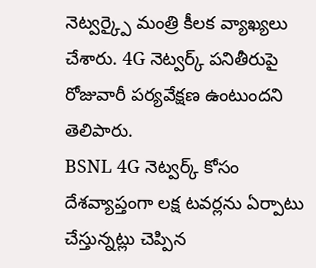నెట్వర్క్పై మంత్రి కీలక వ్యాఖ్యలు చేశారు. 4G నెట్వర్క్ పనితీరుపై రోజువారీ పర్యవేక్షణ ఉంటుందని తెలిపారు.
BSNL 4G నెట్వర్క్ కోసం దేశవ్యాప్తంగా లక్ష టవర్లను ఏర్పాటు చేస్తున్నట్లు చెప్పిన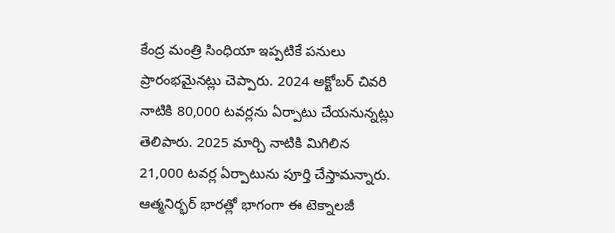కేంద్ర మంత్రి సింధియా ఇప్పటికే పనులు ప్రారంభమైనట్లు చెప్పారు. 2024 అక్టోబర్ చివరి నాటికి 80,000 టవర్లను ఏర్పాటు చేయనున్నట్లు తెలిపారు. 2025 మార్చి నాటికి మిగిలిన 21,000 టవర్ల ఏర్పాటును పూర్తి చేస్తామన్నారు. ఆత్మనిర్భర్ భారత్లో భాగంగా ఈ టెక్నాలజీ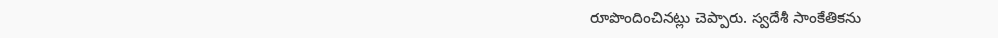రూపొందించినట్లు చెప్పారు. స్వదేశీ సాంకేతికను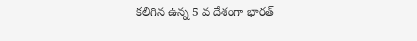కలిగిన ఉన్న 5 వ దేశంగా భారత్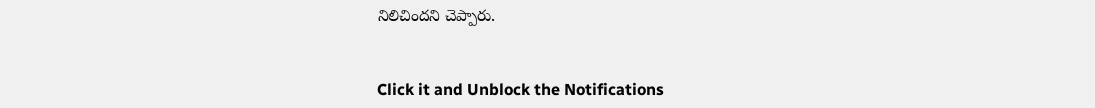నిలిచిందని చెప్పారు.


Click it and Unblock the Notifications